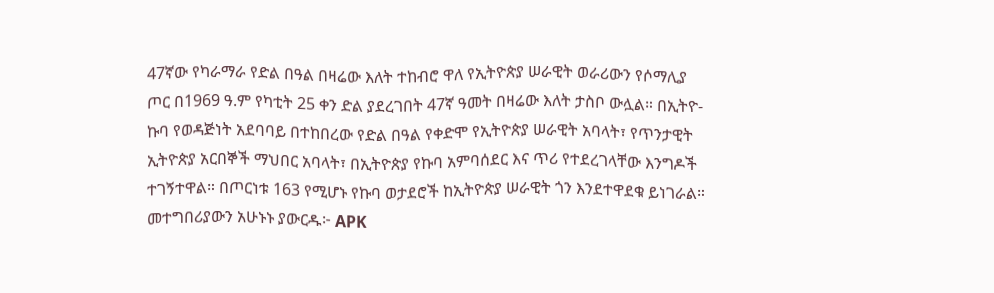47ኛው የካራማራ የድል በዓል በዛሬው እለት ተከብሮ ዋለ የኢትዮጵያ ሠራዊት ወራሪውን የሶማሊያ ጦር በ1969 ዓ.ም የካቲት 25 ቀን ድል ያደረገበት 47ኛ ዓመት በዛሬው እለት ታስቦ ውሏል። በኢትዮ-ኩባ የወዳጅነት አደባባይ በተከበረው የድል በዓል የቀድሞ የኢትዮጵያ ሠራዊት አባላት፣ የጥንታዊት ኢትዮጵያ አርበኞች ማህበር አባላት፣ በኢትዮጵያ የኩባ አምባሰደር እና ጥሪ የተደረገላቸው እንግዶች ተገኝተዋል። በጦርነቱ 163 የሚሆኑ የኩባ ወታደሮች ከኢትዮጵያ ሠራዊት ጎን እንደተዋደቁ ይነገራል። መተግበሪያውን አሁኑኑ ያውርዱ፦ APK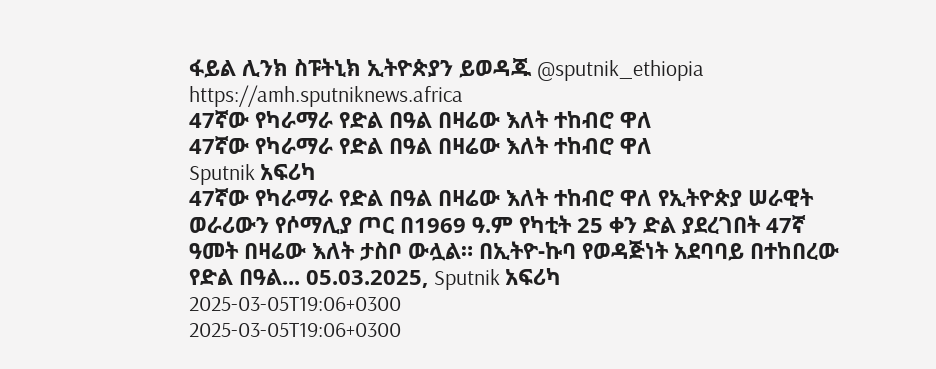ፋይል ሊንክ ስፑትኒክ ኢትዮጵያን ይወዳጁ @sputnik_ethiopia
https://amh.sputniknews.africa
47ኛው የካራማራ የድል በዓል በዛሬው እለት ተከብሮ ዋለ
47ኛው የካራማራ የድል በዓል በዛሬው እለት ተከብሮ ዋለ
Sputnik አፍሪካ
47ኛው የካራማራ የድል በዓል በዛሬው እለት ተከብሮ ዋለ የኢትዮጵያ ሠራዊት ወራሪውን የሶማሊያ ጦር በ1969 ዓ.ም የካቲት 25 ቀን ድል ያደረገበት 47ኛ ዓመት በዛሬው እለት ታስቦ ውሏል። በኢትዮ-ኩባ የወዳጅነት አደባባይ በተከበረው የድል በዓል... 05.03.2025, Sputnik አፍሪካ
2025-03-05T19:06+0300
2025-03-05T19:06+0300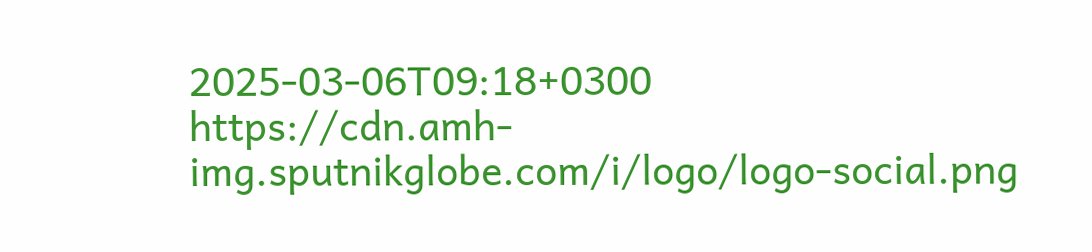2025-03-06T09:18+0300
https://cdn.amh-img.sputnikglobe.com/i/logo/logo-social.png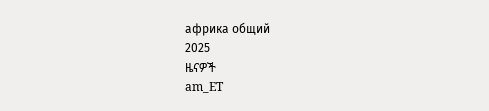африка общий
2025
ዜናዎች
am_ET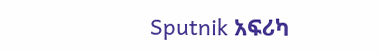Sputnik አፍሪካ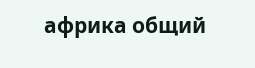африка общий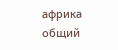африка общий